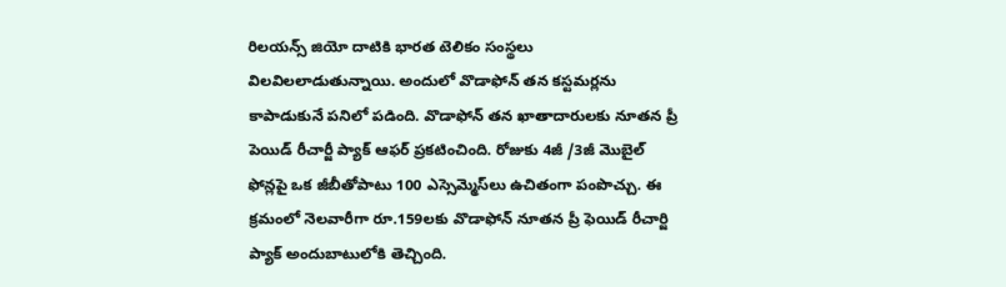రిలయన్స్ జియో దాటికి భారత టెలికం సంస్థలు విలవిలలాడుతున్నాయి. అందులో వొడాఫోన్ తన కస్టమర్లను కాపాడుకునే పనిలో పడింది. వొడాఫోన్ తన ఖాతాదారులకు నూతన ప్రీ పెయిడ్ రీచార్జీ ప్యాక్ ఆఫర్ ప్రకటించింది. రోజుకు 4జీ /3జీ మొబైల్ ఫోన్లపై ఒక జీబీతోపాటు 100 ఎస్సెమ్మెస్‌లు ఉచితంగా పంపొచ్చు. ఈ క్రమంలో నెలవారీగా రూ.159లకు వొడాఫోన్ నూతన ప్రీ ఫెయిడ్ రీచార్జి ప్యాక్ అందుబాటులోకి తెచ్చింది.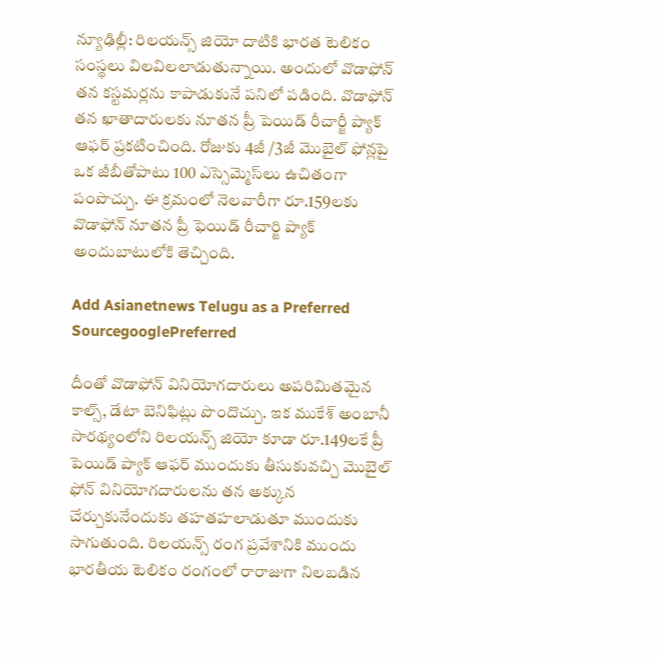న్యూఢిల్లీ: రిలయన్స్ జియో దాటికి భారత టెలికం సంస్థలు విలవిలలాడుతున్నాయి. అందులో వొడాఫోన్ తన కస్టమర్లను కాపాడుకునే పనిలో పడింది. వొడాఫోన్ తన ఖాతాదారులకు నూతన ప్రీ పెయిడ్ రీచార్జీ ప్యాక్ ఆఫర్ ప్రకటించింది. రోజుకు 4జీ /3జీ మొబైల్ ఫోన్లపై ఒక జీబీతోపాటు 100 ఎస్సెమ్మెస్‌లు ఉచితంగా పంపొచ్చు. ఈ క్రమంలో నెలవారీగా రూ.159లకు వొడాఫోన్ నూతన ప్రీ ఫెయిడ్ రీచార్జి ప్యాక్ అందుబాటులోకి తెచ్చింది.

Add Asianetnews Telugu as a Preferred SourcegooglePreferred

దీంతో వొడాఫోన్ వినియోగదారులు అపరిమితమైన కాల్స్, డేటా బెనిఫిట్లు పొందొచ్చు. ఇక ముకేశ్ అంబానీ సారథ్యంలోని రిలయన్స్ జియో కూడా రూ.149లకే ప్రీ పెయిడ్ ప్యాక్ ఆఫర్ ముందుకు తీసుకువచ్చి మొబైల్ ఫోన్ వినియోగదారులను తన అక్కున చేర్చుకునేందుకు తహతహలాడుతూ ముందుకు సాగుతుంది. రిలయన్స్ రంగ ప్రవేశానికి ముందు భారతీయ టెలికం రంగంలో రారాజుగా నిలబడిన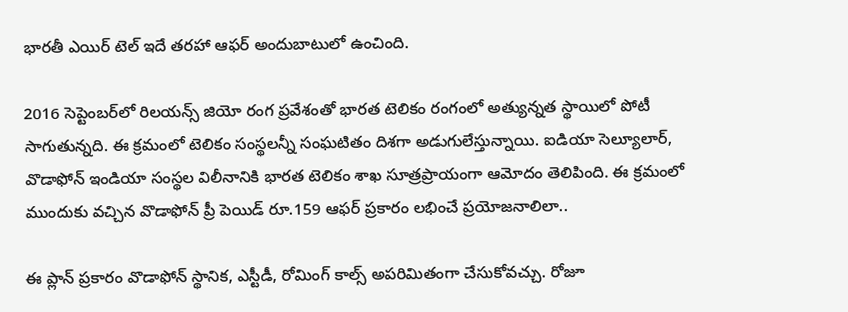భారతీ ఎయిర్ టెల్ ఇదే తరహా ఆఫర్ అందుబాటులో ఉంచింది.

2016 సెప్టెంబర్‌లో రిలయన్స్ జియో రంగ ప్రవేశంతో భారత టెలికం రంగంలో అత్యున్నత స్థాయిలో పోటీ సాగుతున్నది. ఈ క్రమంలో టెలికం సంస్థలన్నీ సంఘటితం దిశగా అడుగులేస్తున్నాయి. ఐడియా సెల్యూలార్, వొడాఫోన్ ఇండియా సంస్థల విలీనానికి భారత టెలికం శాఖ సూత్రప్రాయంగా ఆమోదం తెలిపింది. ఈ క్రమంలో ముందుకు వచ్చిన వొడాఫోన్ ప్రీ పెయిడ్ రూ.159 ఆఫర్ ప్రకారం లభించే ప్రయోజనాలిలా..

ఈ ప్లాన్ ప్రకారం వొడాఫోన్ స్థానిక, ఎస్టీడీ, రోమింగ్ కాల్స్ అపరిమితంగా చేసుకోవచ్చు. రోజూ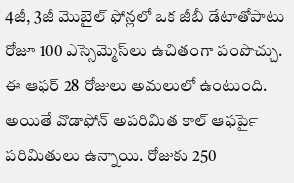4జీ, 3జీ మొబైల్ ఫోన్లలో ఒక జీబీ డేటాతోపాటు రోజూ 100 ఎస్సెమ్మెస్‌లు ఉచితంగా పంపొచ్చు. ఈ ఆఫర్ 28 రోజులు అమలులో ఉంటుంది. అయితే వొడాఫోన్ అపరిమిత కాల్ ఆఫర్‍పై పరిమితులు ఉన్నాయి. రోజుకు 250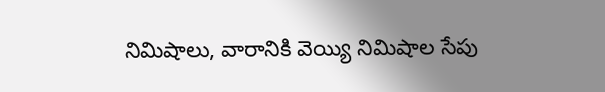నిమిషాలు, వారానికి వెయ్యి నిమిషాల సేపు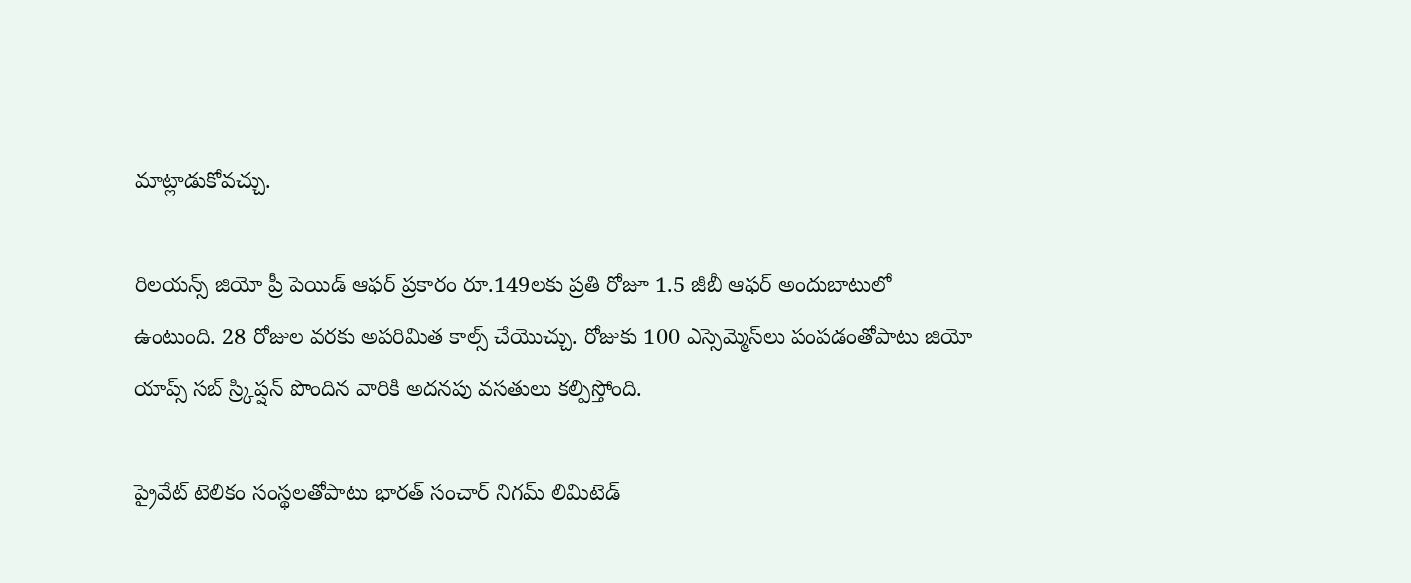మాట్లాడుకోవచ్చు.

రిలయన్స్ జియో ప్రీ పెయిడ్ ఆఫర్ ప్రకారం రూ.149లకు ప్రతి రోజూ 1.5 జీబీ ఆఫర్ అందుబాటులో ఉంటుంది. 28 రోజుల వరకు అపరిమిత కాల్స్ చేయొచ్చు. రోజుకు 100 ఎస్సెమ్మెస్‌లు పంపడంతోపాటు జియో యాప్స్ సబ్ స్ర్కిప్షన్ పొందిన వారికి అదనపు వసతులు కల్పిస్తోంది.

ప్రైవేట్ టెలికం సంస్థలతోపాటు భారత్ సంచార్ నిగమ్ లిమిటెడ్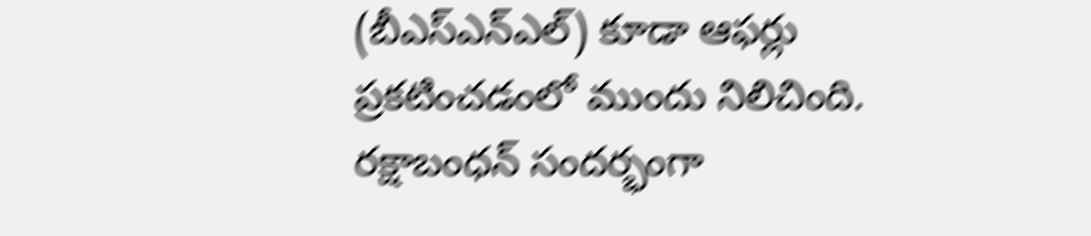(బీఎస్ఎన్ఎల్) కూడా ఆఫర్లు ప్రకటించడంలో ముందు నిలిచింది. రక్షాబంధన్ సందర్భంగా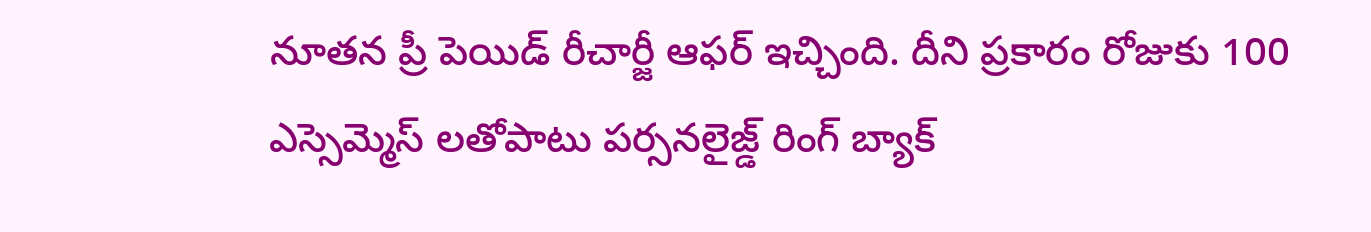నూతన ప్రీ పెయిడ్ రీచార్జీ ఆఫర్ ఇచ్చింది. దీని ప్రకారం రోజుకు 100 ఎస్సెమ్మెస్ లతోపాటు పర్సనలైజ్డ్ రింగ్ బ్యాక్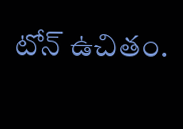టోన్ ఉచితం.